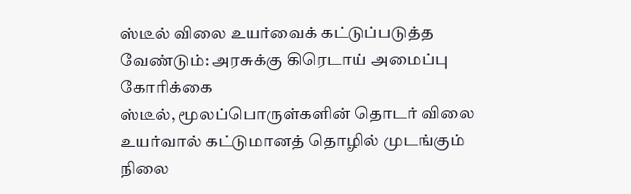ஸ்டீல் விலை உயர்வைக் கட்டுப்படுத்த வேண்டும்: அரசுக்கு கிரெடாய் அமைப்பு கோரிக்கை
ஸ்டீல், மூலப்பொருள்களின் தொடர் விலை உயர்வால் கட்டுமானத் தொழில் முடங்கும் நிலை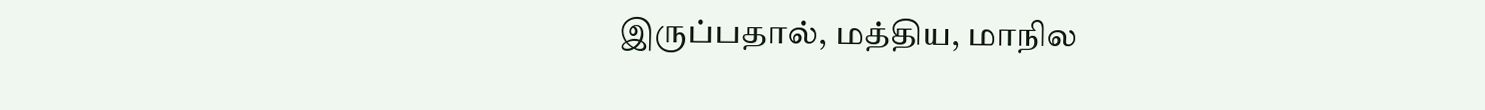இருப்பதால், மத்திய, மாநில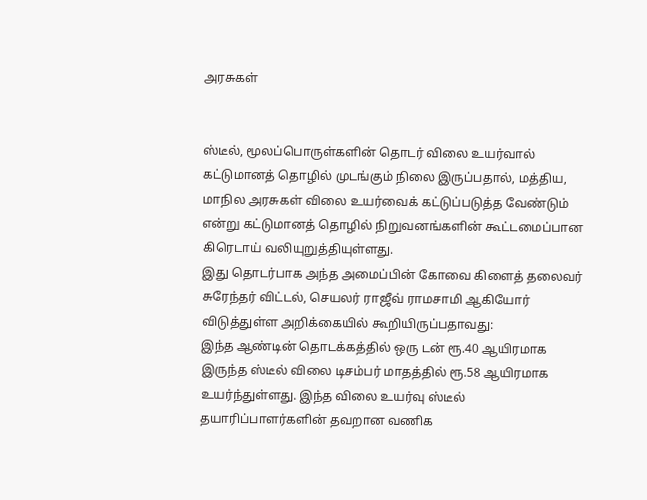அரசுகள்


ஸ்டீல், மூலப்பொருள்களின் தொடர் விலை உயர்வால் கட்டுமானத் தொழில் முடங்கும் நிலை இருப்பதால், மத்திய, மாநில அரசுகள் விலை உயர்வைக் கட்டுப்படுத்த வேண்டும் என்று கட்டுமானத் தொழில் நிறுவனங்களின் கூட்டமைப்பான கிரெடாய் வலியுறுத்தியுள்ளது.
இது தொடர்பாக அந்த அமைப்பின் கோவை கிளைத் தலைவர் சுரேந்தர் விட்டல், செயலர் ராஜீவ் ராமசாமி ஆகியோர் விடுத்துள்ள அறிக்கையில் கூறியிருப்பதாவது:
இந்த ஆண்டின் தொடக்கத்தில் ஒரு டன் ரூ.40 ஆயிரமாக இருந்த ஸ்டீல் விலை டிசம்பர் மாதத்தில் ரூ.58 ஆயிரமாக உயர்ந்துள்ளது. இந்த விலை உயர்வு ஸ்டீல் தயாரிப்பாளர்களின் தவறான வணிக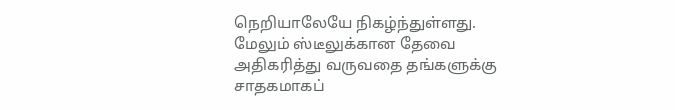நெறியாலேயே நிகழ்ந்துள்ளது. மேலும் ஸ்டீலுக்கான தேவை அதிகரித்து வருவதை தங்களுக்கு சாதகமாகப்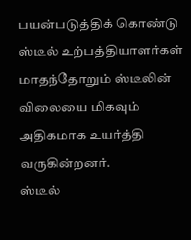பயன்படுத்திக் கொண்டு ஸ்டீல் உற்பத்தியாளர்கள் மாதந்தோறும் ஸ்டீலின் விலையை மிகவும் அதிகமாக உயர்த்தி வருகின்றனர்.
ஸ்டீல்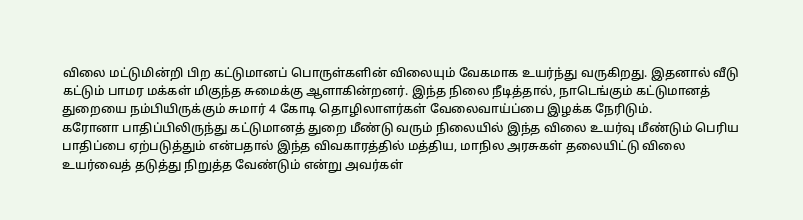விலை மட்டுமின்றி பிற கட்டுமானப் பொருள்களின் விலையும் வேகமாக உயர்ந்து வருகிறது. இதனால் வீடு கட்டும் பாமர மக்கள் மிகுந்த சுமைக்கு ஆளாகின்றனர். இந்த நிலை நீடித்தால், நாடெங்கும் கட்டுமானத் துறையை நம்பியிருக்கும் சுமார் 4 கோடி தொழிலாளர்கள் வேலைவாய்ப்பை இழக்க நேரிடும்.
கரோனா பாதிப்பிலிருந்து கட்டுமானத் துறை மீண்டு வரும் நிலையில் இந்த விலை உயர்வு மீண்டும் பெரிய பாதிப்பை ஏற்படுத்தும் என்பதால் இந்த விவகாரத்தில் மத்திய, மாநில அரசுகள் தலையிட்டு விலை உயர்வைத் தடுத்து நிறுத்த வேண்டும் என்று அவர்கள்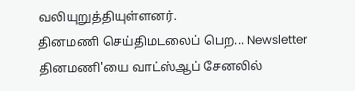வலியுறுத்தியுள்ளனர்.
தினமணி செய்திமடலைப் பெற... Newsletter
தினமணி'யை வாட்ஸ்ஆப் சேனலில்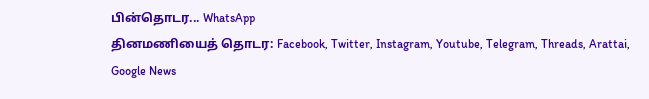பின்தொடர... WhatsApp
தினமணியைத் தொடர: Facebook, Twitter, Instagram, Youtube, Telegram, Threads, Arattai, Google News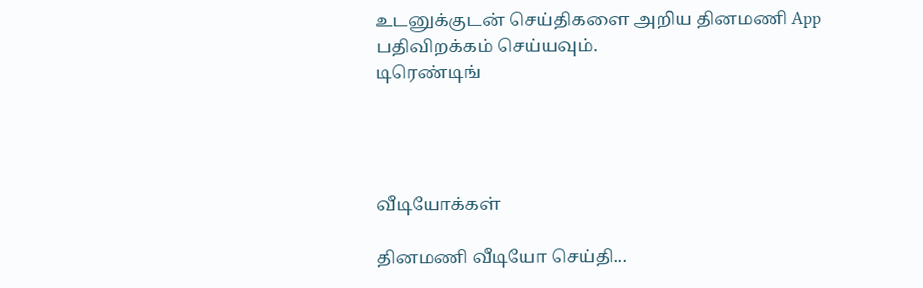உடனுக்குடன் செய்திகளை அறிய தினமணி App பதிவிறக்கம் செய்யவும்.
டிரெண்டிங்




வீடியோக்கள்

தினமணி வீடியோ செய்தி...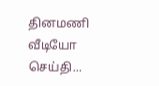தினமணி வீடியோ செய்தி...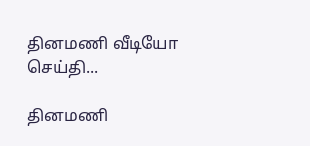தினமணி வீடியோ செய்தி...

தினமணி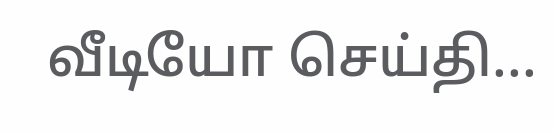வீடியோ செய்தி...